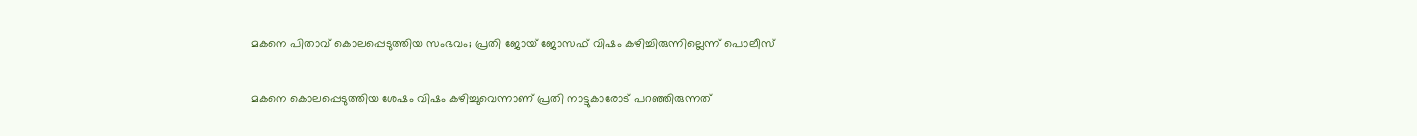മകനെ പിതാവ് കൊലപ്പെടുത്തിയ സംഭവം; പ്രതി ജോയ് ജോസഫ് വിഷം കഴിച്ചിരുന്നില്ലെന്ന് പൊലീസ്

മകനെ കൊലപ്പെടുത്തിയ ശേഷം വിഷം കഴിച്ചുവെന്നാണ് പ്രതി നാട്ടുകാരോട് പറഞ്ഞിരുന്നത്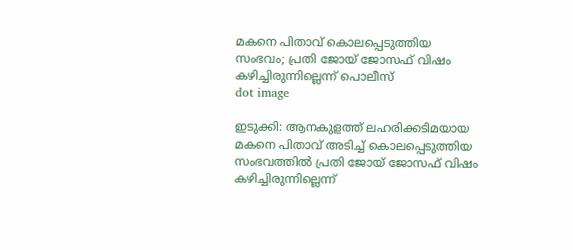മകനെ പിതാവ് കൊലപ്പെടുത്തിയ സംഭവം; പ്രതി ജോയ് ജോസഫ് വിഷം കഴിച്ചിരുന്നില്ലെന്ന് പൊലീസ്
dot image

ഇടുക്കി: ആനകുളത്ത് ലഹരിക്കടിമയായ മകനെ പിതാവ് അടിച്ച് കൊലപ്പെടുത്തിയ സംഭവത്തില്‍ പ്രതി ജോയ് ജോസഫ് വിഷം കഴിച്ചിരുന്നില്ലെന്ന്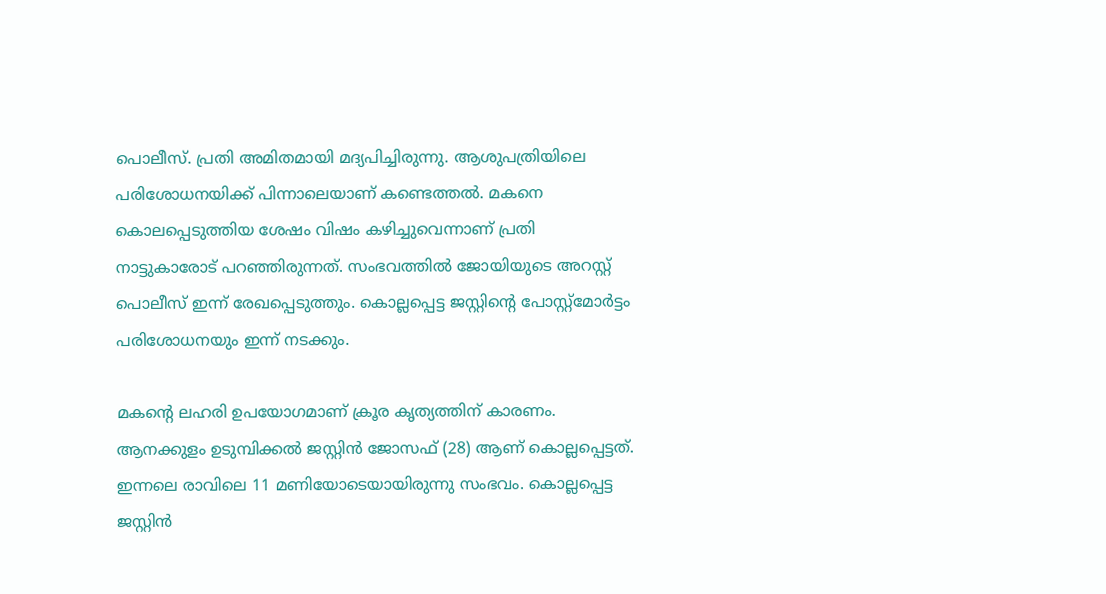പൊലീസ്. പ്രതി അമിതമായി മദ്യപിച്ചിരുന്നു. ആശുപത്രിയിലെ പരിശോധനയിക്ക് പിന്നാലെയാണ് കണ്ടെത്തല്‍. മകനെ കൊലപ്പെടുത്തിയ ശേഷം വിഷം കഴിച്ചുവെന്നാണ് പ്രതി നാട്ടുകാരോട് പറഞ്ഞിരുന്നത്. സംഭവത്തില്‍ ജോയിയുടെ അറസ്റ്റ് പൊലീസ് ഇന്ന് രേഖപ്പെടുത്തും. കൊല്ലപ്പെട്ട ജസ്റ്റിന്റെ പോസ്റ്റ്‌മോര്‍ട്ടം പരിശോധനയും ഇന്ന് നടക്കും.

മകന്റെ ലഹരി ഉപയോഗമാണ് ക്രൂര കൃത്യത്തിന് കാരണം. ആനക്കുളം ഉടുമ്പിക്കല്‍ ജസ്റ്റിന്‍ ജോസഫ് (28) ആണ് കൊല്ലപ്പെട്ടത്. ഇന്നലെ രാവിലെ 11 മണിയോടെയായിരുന്നു സംഭവം. കൊല്ലപ്പെട്ട ജസ്റ്റിന്‍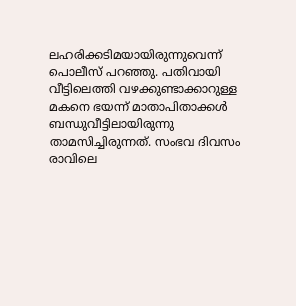ലഹരിക്കടിമയായിരുന്നുവെന്ന് പൊലീസ് പറഞ്ഞു. പതിവായി വീട്ടിലെത്തി വഴക്കുണ്ടാക്കാറുള്ള മകനെ ഭയന്ന് മാതാപിതാക്കള്‍ ബന്ധുവീട്ടിലായിരുന്നു താമസിച്ചിരുന്നത്. സംഭവ ദിവസം രാവിലെ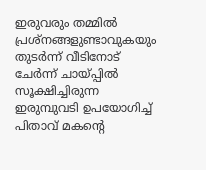ഇരുവരും തമ്മില്‍ പ്രശ്നങ്ങളുണ്ടാവുകയും തുടര്‍ന്ന് വീടിനോട് ചേര്‍ന്ന് ചായ്പ്പില്‍ സൂക്ഷിച്ചിരുന്ന ഇരുമ്പുവടി ഉപയോഗിച്ച് പിതാവ് മകന്റെ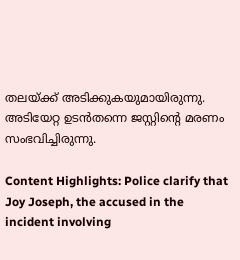തലയ്ക്ക് അടിക്കുകയുമായിരുന്നു. അടിയേറ്റ ഉടന്‍തന്നെ ജസ്റ്റിന്റെ മരണം സംഭവിച്ചിരുന്നു.

Content Highlights: Police clarify that Joy Joseph, the accused in the incident involving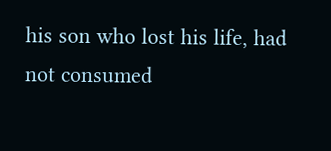his son who lost his life, had not consumed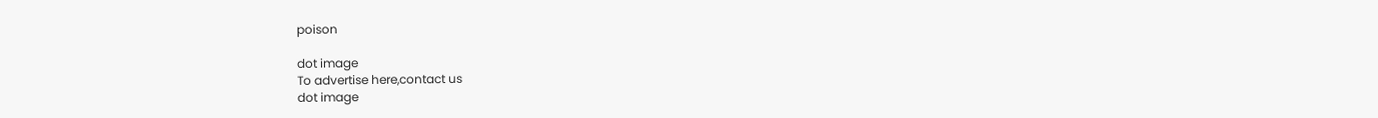poison

dot image
To advertise here,contact us
dot image